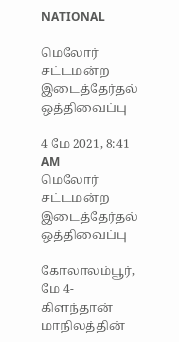NATIONAL

மெலோர் சட்டமன்ற இடைத்தேர்தல் ஒத்திவைப்பு

4 மே 2021, 8:41 AM
மெலோர் சட்டமன்ற இடைத்தேர்தல் ஒத்திவைப்பு

கோலாலம்பூர், மே 4- கிளந்தான் மாநிலத்தின்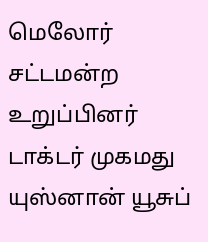மெலோர் சட்டமன்ற உறுப்பினர் டாக்டர் முகமது யுஸ்னான் யூசுப்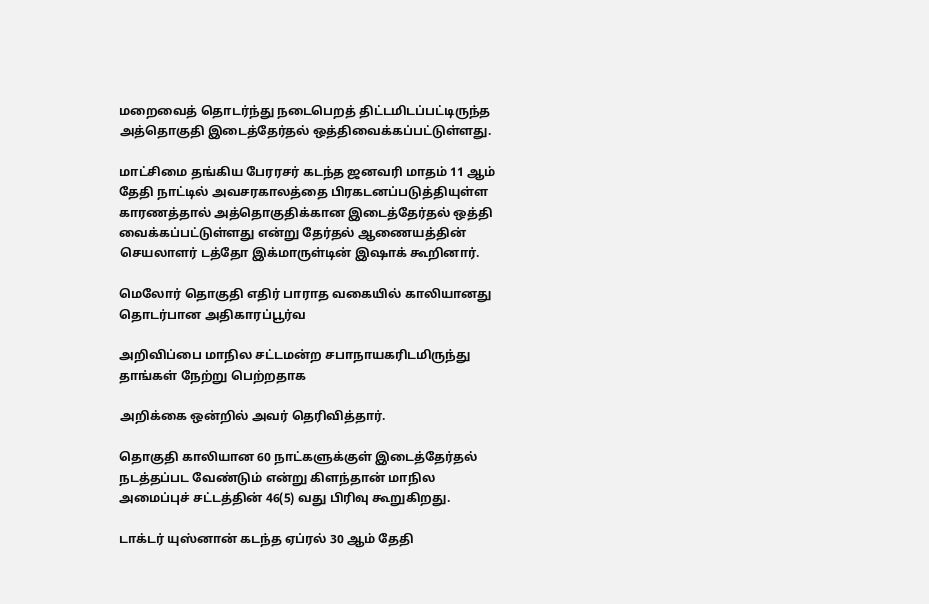மறைவைத் தொடர்ந்து நடைபெறத் திட்டமிடப்பட்டிருந்த அத்தொகுதி இடைத்தேர்தல் ஒத்திவைக்கப்பட்டுள்ளது.

மாட்சிமை தங்கிய பேரரசர் கடந்த ஜனவரி மாதம் 11 ஆம் தேதி நாட்டில் அவசரகாலத்தை பிரகடனப்படுத்தியுள்ள காரணத்தால் அத்தொகுதிக்கான இடைத்தேர்தல் ஒத்தி வைக்கப்பட்டுள்ளது என்று தேர்தல் ஆணையத்தின் செயலாளர் டத்தோ இக்மாருள்டின் இஷாக் கூறினார்.

மெலோர் தொகுதி எதிர் பாராத வகையில் காலியானது தொடர்பான அதிகாரப்பூர்வ

அறிவிப்பை மாநில சட்டமன்ற சபாநாயகரிடமிருந்து தாங்கள் நேற்று பெற்றதாக

அறிக்கை ஒன்றில் அவர் தெரிவித்தார்.

தொகுதி காலியான 60 நாட்களுக்குள் இடைத்தேர்தல் நடத்தப்பட வேண்டும் என்று கிளந்தான் மாநில அமைப்புச் சட்டத்தின் 46(5) வது பிரிவு கூறுகிறது.

டாக்டர் யுஸ்னான் கடந்த ஏப்ரல் 30 ஆம் தேதி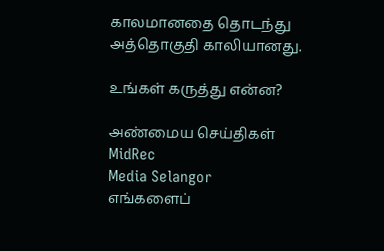காலமானதை தொடந்து அத்தொகுதி காலியானது.

உங்கள் கருத்து என்ன?

அண்மைய செய்திகள்
MidRec
Media Selangor
எங்களைப்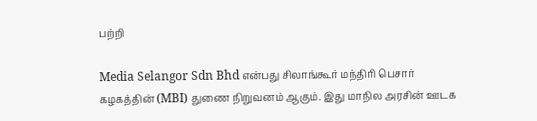பற்றி

Media Selangor Sdn Bhd என்பது சிலாங்கூர் மந்திரி பெசார் கழகத்தின் (MBI) துணை நிறுவனம் ஆகும். இது மாநில அரசின் ஊடக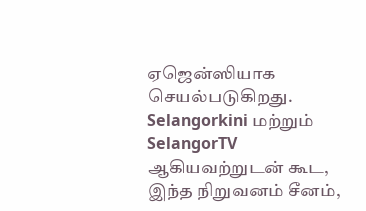ஏஜென்ஸியாக செயல்படுகிறது. Selangorkini மற்றும் SelangorTV ஆகியவற்றுடன் கூட, இந்த நிறுவனம் சீனம்,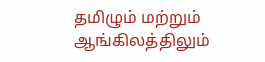தமிழும் மற்றும் ஆங்கிலத்திலும்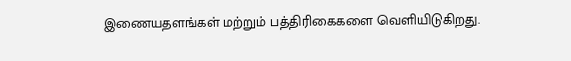இணையதளங்கள் மற்றும் பத்திரிகைகளை வெளியிடுகிறது.